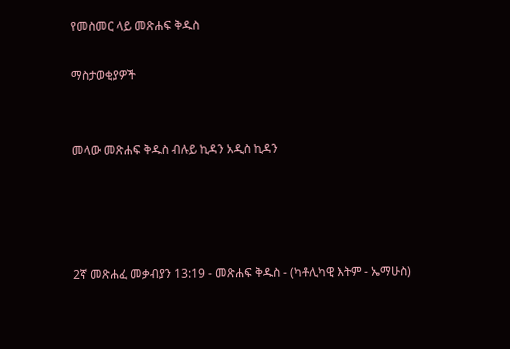የመስመር ላይ መጽሐፍ ቅዱስ

ማስታወቂያዎች


መላው መጽሐፍ ቅዱስ ብሉይ ኪዳን አዲስ ኪዳን




2ኛ መጽሐፈ መቃብያን 13:19 - መጽሐፍ ቅዱስ - (ካቶሊካዊ እትም - ኤማሁስ)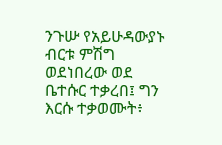ንጉሡ የአይሁዳውያኑ ብርቱ ምሽግ ወደነበረው ወደ ቤተሱር ተቃረበ፤ ግን እርሱ ተቃወሙት፥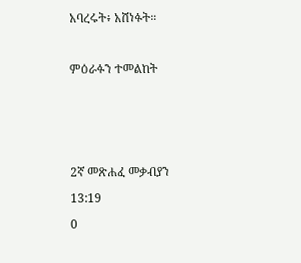አባረሩት፥ አሸነፉት።

ምዕራፉን ተመልከት



2ኛ መጽሐፈ መቃብያን 13:19
0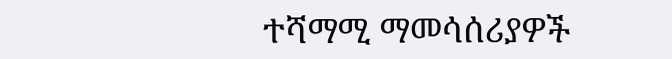ተሻማሚ ማመሳሰሪያዎች